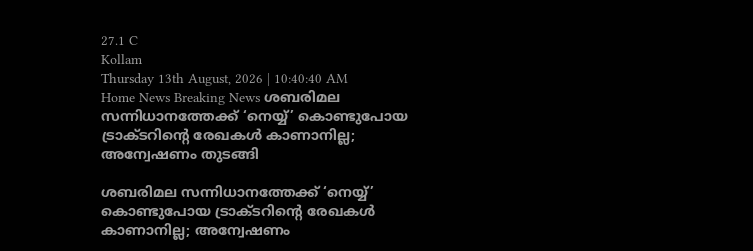27.1 C
Kollam
Thursday 13th August, 2026 | 10:40:40 AM
Home News Breaking News ശബരിമല സന്നിധാനത്തേക്ക് ‘നെയ്യ്’ കൊണ്ടുപോയ ട്രാക്ടറിന്റെ രേഖകള്‍ കാണാനില്ല; അന്വേഷണം തുടങ്ങി

ശബരിമല സന്നിധാനത്തേക്ക് ‘നെയ്യ്’ കൊണ്ടുപോയ ട്രാക്ടറിന്റെ രേഖകള്‍ കാണാനില്ല; അന്വേഷണം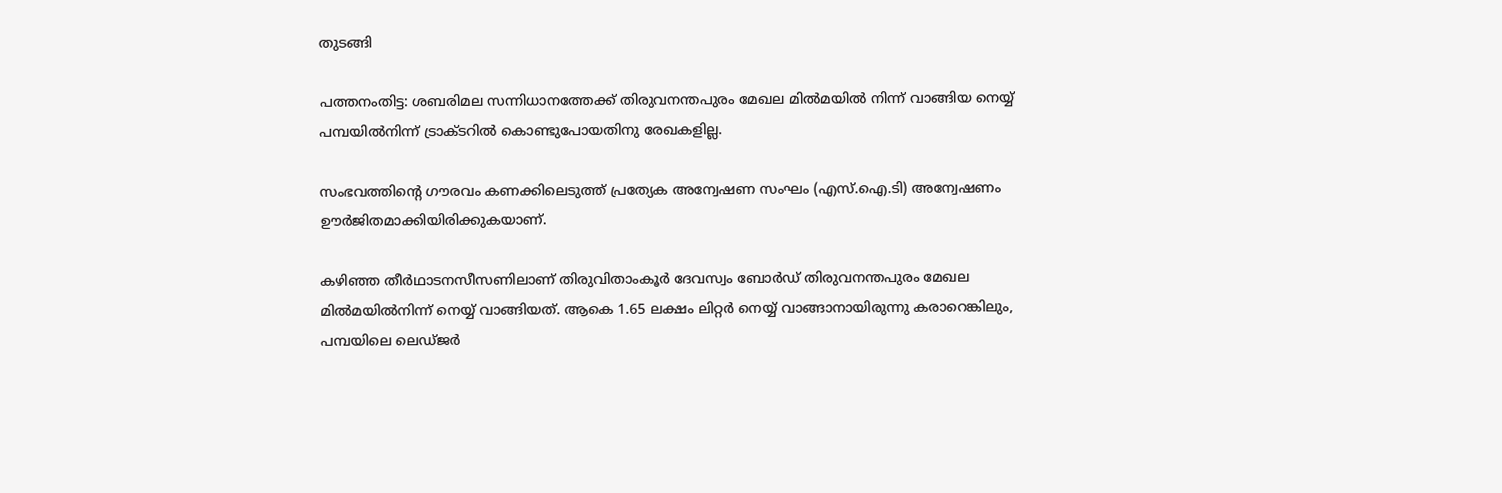തുടങ്ങി

പത്തനംതിട്ട: ശബരിമല സന്നിധാനത്തേക്ക് തിരുവനന്തപുരം മേഖല മില്‍മയില്‍ നിന്ന് വാങ്ങിയ നെയ്യ് പമ്പയില്‍നിന്ന് ട്രാക്ടറില്‍ കൊണ്ടുപോയതിനു രേഖകളില്ല.

സംഭവത്തിന്റെ ഗൗരവം കണക്കിലെടുത്ത് പ്രത്യേക അന്വേഷണ സംഘം (എസ്.ഐ.ടി) അന്വേഷണം ഊർജിതമാക്കിയിരിക്കുകയാണ്.

കഴിഞ്ഞ തീർഥാടനസീസണിലാണ് തിരുവിതാംകൂർ ദേവസ്വം ബോർഡ് തിരുവനന്തപുരം മേഖല മില്‍മയില്‍നിന്ന് നെയ്യ് വാങ്ങിയത്. ആകെ 1.65 ലക്ഷം ലിറ്റർ നെയ്യ് വാങ്ങാനായിരുന്നു കരാറെങ്കിലും, പമ്പയിലെ ലെഡ്ജർ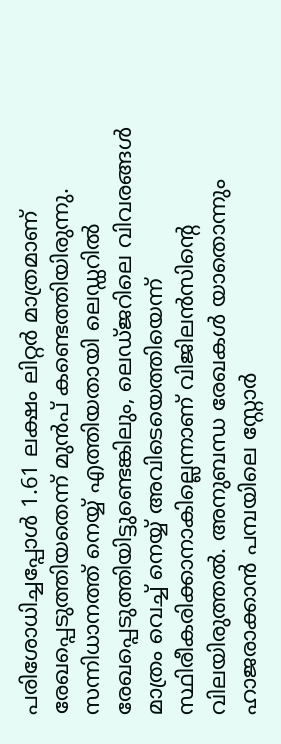പരിശോധിച്ചപ്പോള്‍ 1.61 ലക്ഷം ലിറ്റർ മാത്രമാണ് രേഖപ്പെടുത്തിയതെന്ന് മുൻപ് കണ്ടെത്തിയിരുന്നു. സന്നിധാനത്ത് നെയ്യ് എത്തിയതായി ലെഡ്ഡറില്‍ രേഖപ്പെടുത്തിയിട്ടുണ്ടെങ്കിലും, ലെഡ്ജറിലെ വിവരങ്ങള്‍ മാത്രം വെച്ച്‌ നെയ്യ് അവിടെയെത്തിയെന്ന് സ്ഥിരീകരിക്കാനാകില്ലെന്നാണ് വിജിലൻസിന്റെ വിലയിരുത്തല്‍. അനുബന്ധ രേഖകള്‍ യാതൊന്നും ഹാജരാക്കാൻ പമ്പയിലെ സ്റ്റോർ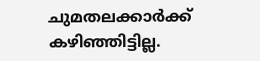ചുമതലക്കാർക്ക് കഴിഞ്ഞിട്ടില്ല.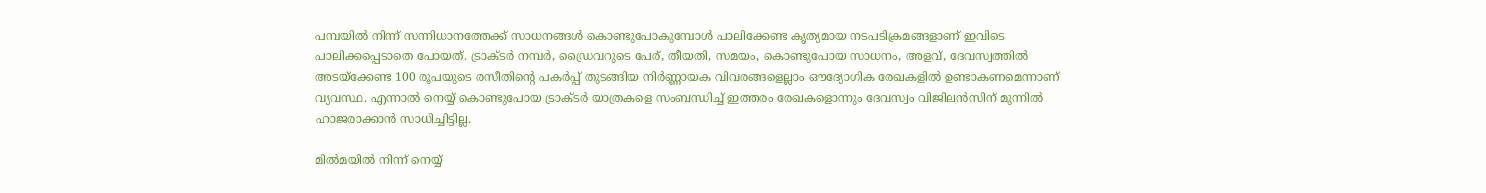പമ്പയില്‍ നിന്ന് സന്നിധാനത്തേക്ക് സാധനങ്ങള്‍ കൊണ്ടുപോകുമ്പോള്‍ പാലിക്കേണ്ട കൃത്യമായ നടപടിക്രമങ്ങളാണ് ഇവിടെ പാലിക്കപ്പെടാതെ പോയത്. ട്രാക്ടർ നമ്പർ, ഡ്രൈവറുടെ പേര്, തീയതി, സമയം, കൊണ്ടുപോയ സാധനം, അളവ്, ദേവസ്വത്തില്‍ അടയ്ക്കേണ്ട 100 രൂപയുടെ രസീതിന്റെ പകർപ്പ് തുടങ്ങിയ നിർണ്ണായക വിവരങ്ങളെല്ലാം ഔദ്യോഗിക രേഖകളില്‍ ഉണ്ടാകണമെന്നാണ് വ്യവസ്ഥ. എന്നാല്‍ നെയ്യ് കൊണ്ടുപോയ ട്രാക്ടർ യാത്രകളെ സംബന്ധിച്ച്‌ ഇത്തരം രേഖകളൊന്നും ദേവസ്വം വിജിലൻസിന് മുന്നില്‍ ഹാജരാക്കാൻ സാധിച്ചിട്ടില്ല.

മില്‍മയില്‍ നിന്ന് നെയ്യ്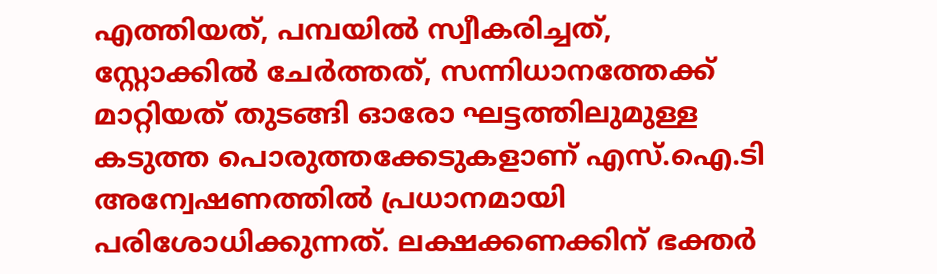എത്തിയത്, പമ്പയില്‍ സ്വീകരിച്ചത്, സ്റ്റോക്കില്‍ ചേർത്തത്, സന്നിധാനത്തേക്ക് മാറ്റിയത് തുടങ്ങി ഓരോ ഘട്ടത്തിലുമുള്ള കടുത്ത പൊരുത്തക്കേടുകളാണ് എസ്.ഐ.ടി അന്വേഷണത്തില്‍ പ്രധാനമായി പരിശോധിക്കുന്നത്. ലക്ഷക്കണക്കിന് ഭക്തർ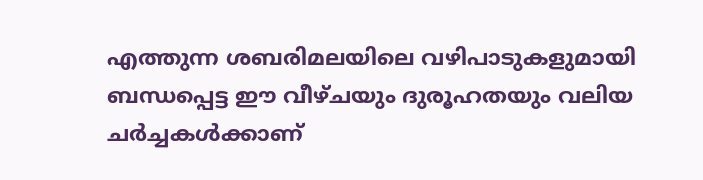എത്തുന്ന ശബരിമലയിലെ വഴിപാടുകളുമായി ബന്ധപ്പെട്ട ഈ വീഴ്ചയും ദുരൂഹതയും വലിയ ചർച്ചകള്‍ക്കാണ്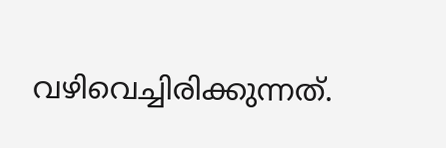വഴിവെച്ചിരിക്കുന്നത്.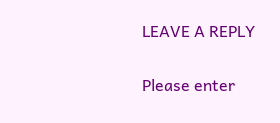LEAVE A REPLY

Please enter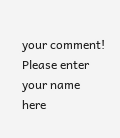your comment!
Please enter your name here